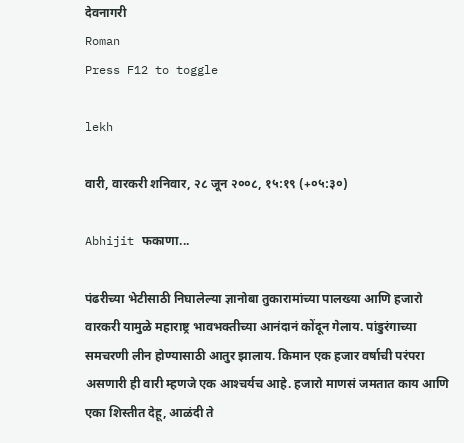देवनागरी
Roman
Press F12 to toggle

lekh

वारी, वारकरी शनिवार, २८ जून २००८, १५:१९ (+०५:३०)

Abhijit फकाणा...

पंढरीच्या भेटीसाठी निघालेल्या ज्ञानोबा तुकारामांच्या पालख्या आणि हजारो वारकरी यामुळे महाराष्ट्र भावभक्तीच्या आनंदानं कोंदून गेलाय. पांडुरंगाच्या समचरणी लीन होण्यासाठी आतुर झालाय. किमान एक हजार वर्षाची परंपरा असणारी ही वारी म्हणजे एक आश्‍चर्यच आहे. हजारो माणसं जमतात काय आणि एका शिस्तीत देहू, आळंदी ते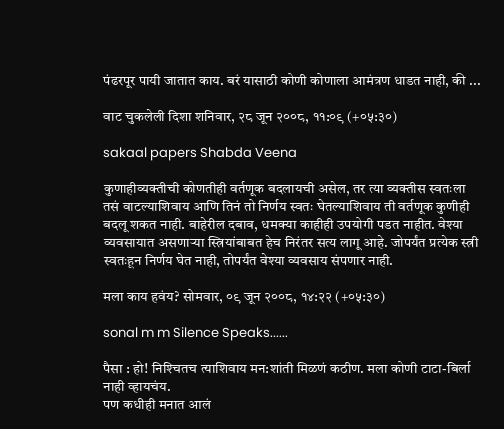पंढरपूर पायी जातात काय. बरं यासाठी कोणी कोणाला आमंत्रण धाडत नाही, की ...

वाट चुकलेली दिशा शनिवार, २८ जून २००८, ११:०९ (+०५:३०)

sakaal papers Shabda Veena

कुणाहीव्यक्तीची कोणतीही वर्तणूक बदलायची असेल, तर त्या व्यक्तीस स्वतःला तसं वाटल्याशिवाय आणि तिनं तो निर्णय स्वतः घेतल्याशिवाय ती वर्तणूक कुणीही बदलू शकत नाही. बाहेरील दबाव, धमक्‍या काहीही उपयोगी पडत नाहीत. वेश्‍या व्यवसायात असणाऱ्या स्त्रियांबाबत हेच निरंतर सत्य लागू आहे. जोपर्यंत प्रत्येक स्त्री स्वतःहून निर्णय घेत नाही, तोपर्यंत वेश्‍या व्यवसाय संपणार नाही.

मला काय हवंय? सोमवार, ०९ जून २००८, १४:२२ (+०५:३०)

sonal m m Silence Speaks......

पैसा : हो! निश्‍चितच त्‍याशिवाय मन:शांती मिळणं कठीण. मला कोणी टाटा-बिर्ला नाही व्‍हायचंय.
पण कधीही मनात आलं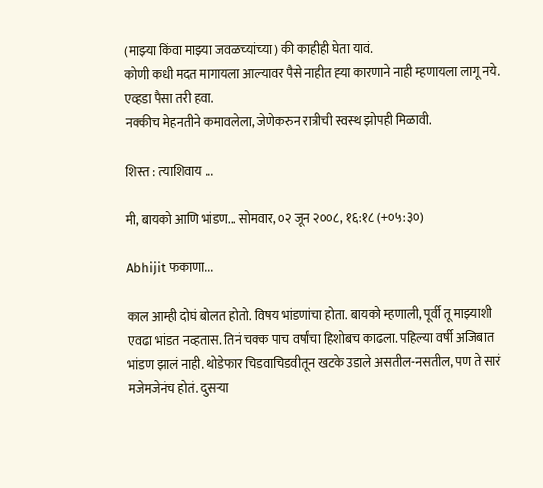(माझ्‍या किंवा माझ्‍या जवळच्‍यांच्‍या) की काहीही घेता यावं.
कोणी कधी मदत मागायला आल्‍यावर पैसे नाहीत ह्‍या कारणाने नाही म्‍हणायला लागू नये. एव्‍हडा पैसा तरी हवा.
नक्‍कीच मेहनतीने कमावलेला, जेणेकरुन रात्रीची स्‍वस्‍थ झोपही मिळावी.

शिस्‍त : त्‍याशिवाय ...

मी, बायको आणि भांडण... सोमवार, ०२ जून २००८, १६:१८ (+०५:३०)

Abhijit फकाणा...

काल आम्ही दोघं बोलत होतो. विषय भांडणांचा होता. बायको म्हणाली, पूर्वी तू माझ्याशी एवढा भांडत नव्हतास. तिनं चक्क पाच वर्षांचा हिशोबच काढला. पहिल्या वर्षी अजिबात भांडण झालं नाही. थोडेफार चिडवाचिडवीतून खटके उडाले असतील-नसतील, पण ते सारं मजेमजेनंच होतं. दुसऱ्या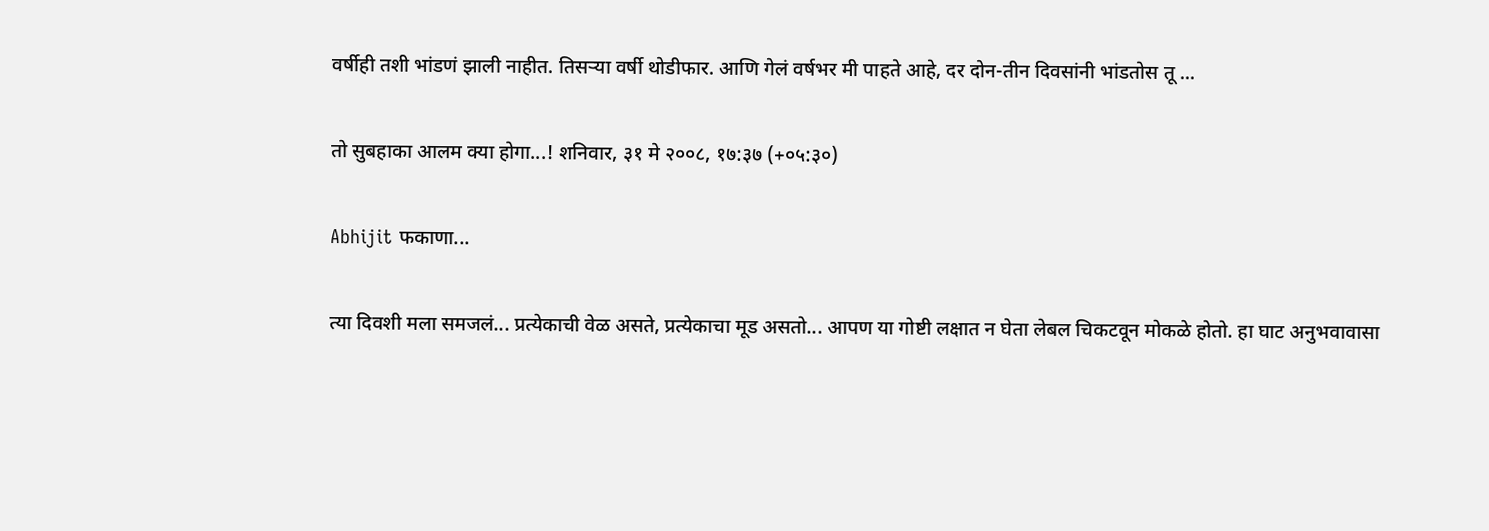वर्षीही तशी भांडणं झाली नाहीत. तिसऱ्या वर्षी थोडीफार. आणि गेलं वर्षभर मी पाहते आहे, दर दोन-तीन दिवसांनी भांडतोस तू ...

तो सुबहाका आलम क्‍या होगा...! शनिवार, ३१ मे २००८, १७:३७ (+०५:३०)

Abhijit फकाणा...

त्या दिवशी मला समजलं... प्रत्येकाची वेळ असते, प्रत्येकाचा मूड असतो... आपण या गोष्टी लक्षात न घेता लेबल चिकटवून मोकळे होतो. हा घाट अनुभवावासा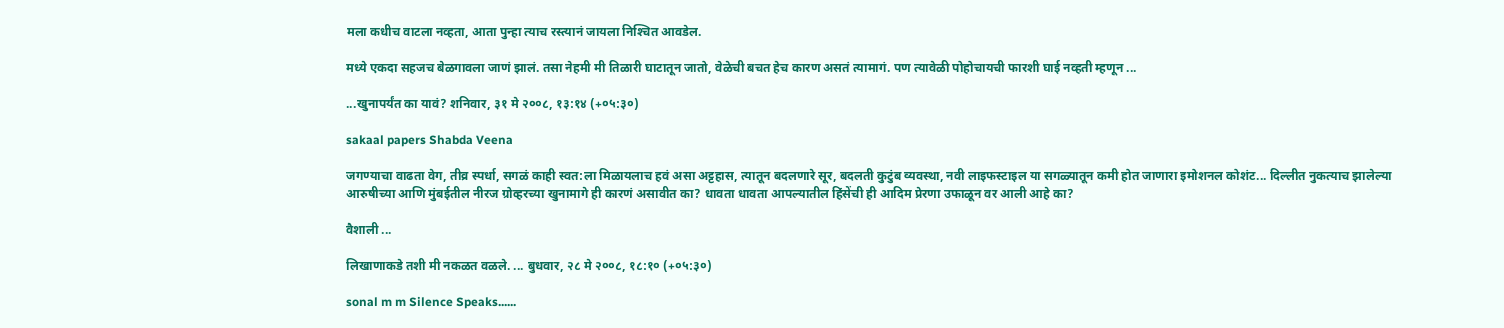मला कधीच वाटला नव्हता, आता पुन्हा त्याच रस्त्यानं जायला निश्‍चित आवडेल.

मध्ये एकदा सहजच बेळगावला जाणं झालं. तसा नेहमी मी तिळारी घाटातून जातो, वेळेची बचत हेच कारण असतं त्यामागं. पण त्यावेळी पोहोचायची फारशी घाई नव्हती म्हणून ...

...खुनापर्यंत का यावं? शनिवार, ३१ मे २००८, १३:१४ (+०५:३०)

sakaal papers Shabda Veena

जगण्याचा वाढता वेग, तीव्र स्पर्धा, सगळं काही स्वत:ला मिळायलाच हवं असा अट्टहास, त्यातून बदलणारे सूर, बदलती कुटुंब व्यवस्था, नवी लाइफस्टाइल या सगळ्यातून कमी होत जाणारा इमोशनल कोशंट... दिल्लीत नुकत्याच झालेल्या आरुषीच्या आणि मुंबईतील नीरज ग्रोव्हरच्या खुनामागे ही कारणं असावीत का? धावता धावता आपल्यातील हिंसेंची ही आदिम प्रेरणा उफाळून वर आली आहे का?

वैशाली ...

लिखाणाकडे तशी मी नकळत वळले. ... बुधवार, २८ मे २००८, १८:१० (+०५:३०)

sonal m m Silence Speaks......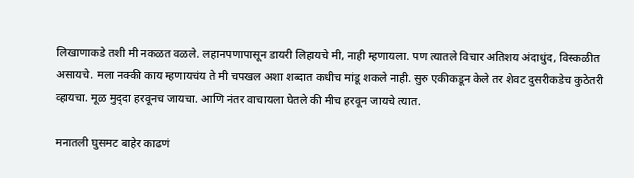लिखाणाकडे तशी मी नकळत वळले. लहानपणापासून डायरी लिहायचे मी, नाही म्‍हणायला. पण त्‍यातले विचार अतिशय अंदाधुंद, विस्‍कळीत असायचे. मला नक्‍की काय म्‍हणायचंय ते मी चपखल अशा शब्‍दात कधीच मांडू शकले नाही. सुरु एकीकडून केले तर शेवट दुसरीकडेच कुठेतरी व्‍हायचा. मूळ मुद्‍दा हरवूनच जायचा. आणि नंतर वाचायला घेतले की मीच हरवून जायचे त्‍यात.

मनातली घुसमट बाहेर काढणं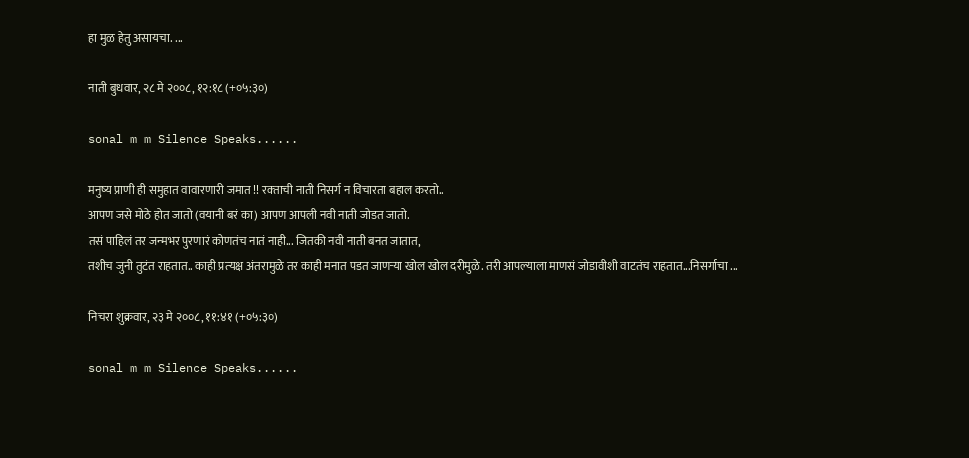हा मुळ हेतु असायचा. ...

नाती बुधवार, २८ मे २००८, १२:१८ (+०५:३०)

sonal m m Silence Speaks......

मनुष्‍य प्राणी ही समुहात वावारणारी जमात !! रक्‍ताची नाती निसर्ग न विचारता बहाल करतो..
आपण जसे मोठे होत जातो (वयानी बरं का) आपण आपली नवी नाती जोडत जातो.
तसं पाहिलं तर जन्‍मभर पुरणारं कोणतंच नातं नाही... जितकी नवी नाती बनत जातात,
तशीच जुनी तुटंत राहतात.. काही प्रत्‍यक्ष अंतरामुळे तर काही मनात पडत जाणर्‍या खोल खोल दरीमुळे. तरी आपल्‍याला माणसं जोडावीशी वाटतंच राहतात...निसर्गाचा ...

निचरा शुक्रवार, २३ मे २००८, ११:४१ (+०५:३०)

sonal m m Silence Speaks......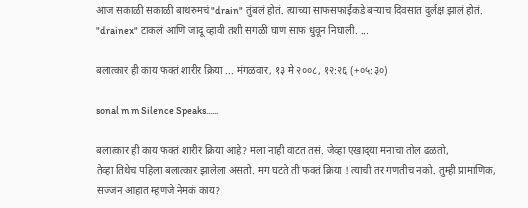आज सकाळी सकाळी बाथरुमचं "drain" तुंबलं होतं. त्‍याच्‍या साफसफाईकडे बर्‍याच दिवसात दुर्लक्ष झालं होतं.
"drainex" टाकलं आणि जादू व्‍हावी तशी सगळी घाण साफ धुवून निघाली. ...

बलात्‍कार ही काय फक्‍तं शारीर क्रिया ... मंगळवार, १३ मे २००८, १२:२६ (+०५:३०)

sonal m m Silence Speaks......

बलात्‍कार ही काय फक्‍तं शारीर क्रिया आहे? मला नाही वाटत तसं. जेव्‍हा एखाद्‍या मनाचा तोल ढळतो,
तेव्‍हा तिथेच पहिला बलात्‍कार झालेला असतो. मग घटते ती फक्‍तं क्रिया ! त्‍याची तर गणतीच नको. तुम्‍ही प्रामाणिक, सज्‍जन आहात म्‍हणजे नेमकं काय?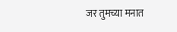जर तुमच्‍या मनात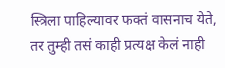स्‍त्रिला पाहिल्‍यावर फक्‍तं वासनाच येते,
तर तुम्‍ही तसं काही प्रत्‍यक्ष केलं नाही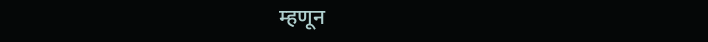म्‍हणून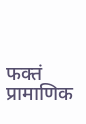फक्‍तं प्रामाणिक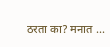ठरता का? मनात ...